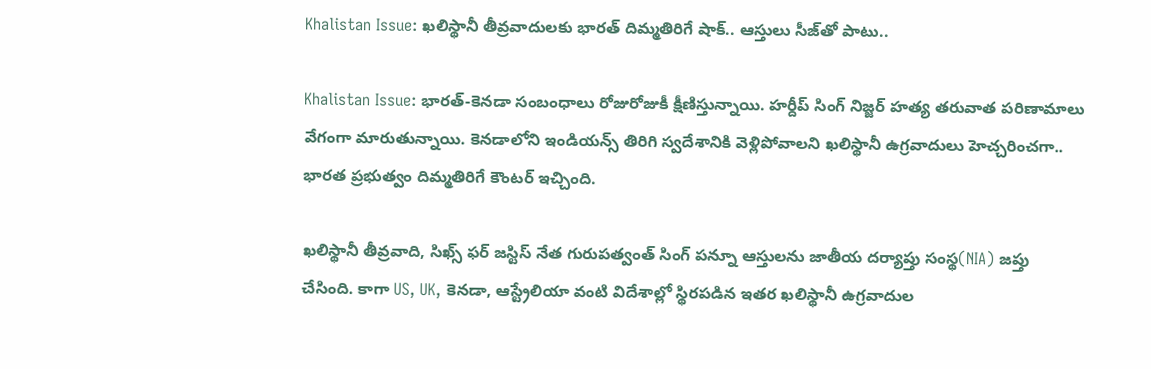Khalistan Issue: ఖలిస్థానీ తీవ్రవాదులకు భారత్ దిమ్మతిరిగే షాక్.. ఆస్తులు సీజ్‌తో పాటు..

Khalistan Issue: భారత్-కెనడా సంబంధాలు రోజురోజుకీ క్షీణిస్తున్నాయి. హర్దీప్ సింగ్ నిజ్జర్ హత్య తరువాత పరిణామాలు వేగంగా మారుతున్నాయి. కెనడాలోని ఇండియన్స్ తిరిగి స్వదేశానికి వెళ్లిపోవాలని ఖలిస్థానీ ఉగ్రవాదులు హెచ్చరించగా.. భారత ప్రభుత్వం దిమ్మతిరిగే కౌంటర్ ఇచ్చింది.

ఖలిస్థానీ తీవ్రవాది, సిఖ్స్ ఫర్ జస్టిస్ నేత గురుపత్వంత్ సింగ్ పన్నూ ఆస్తులను జాతీయ దర్యాప్తు సంస్థ(NIA) జప్తు చేసింది. కాగా US, UK, కెనడా, ఆస్ట్రేలియా వంటి విదేశాల్లో స్థిరపడిన ఇతర ఖలిస్థానీ ఉగ్రవాదుల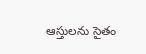ఆస్తులను సైతం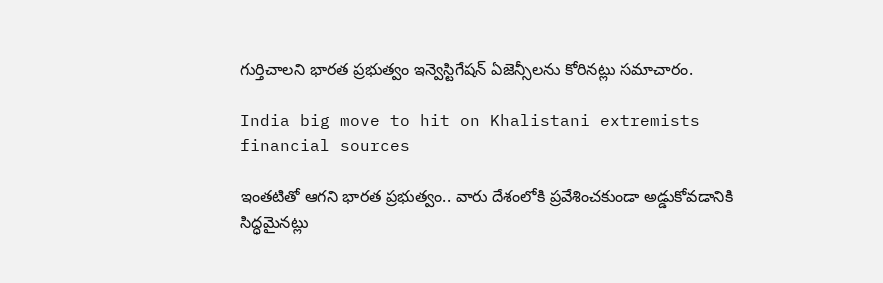గుర్తిచాలని భారత ప్రభుత్వం ఇన్వెస్టిగేషన్ ఏజెన్సీలను కోరినట్లు సమాచారం.

India big move to hit on Khalistani extremists financial sources

ఇంతటితో ఆగని భారత ప్రభుత్వం.. వారు దేశంలోకి ప్రవేశించకుండా అడ్డుకోవడానికి సిద్ధమైనట్లు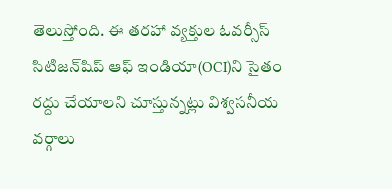తెలుస్తోంది. ఈ తరహా వ్యక్తుల ఓవర్సీస్ సిటిజన్‌షిప్ ఆఫ్ ఇండియా(OCI)ని సైతం రద్దు చేయాలని చూస్తున్నట్లు విశ్వసనీయ వర్గాలు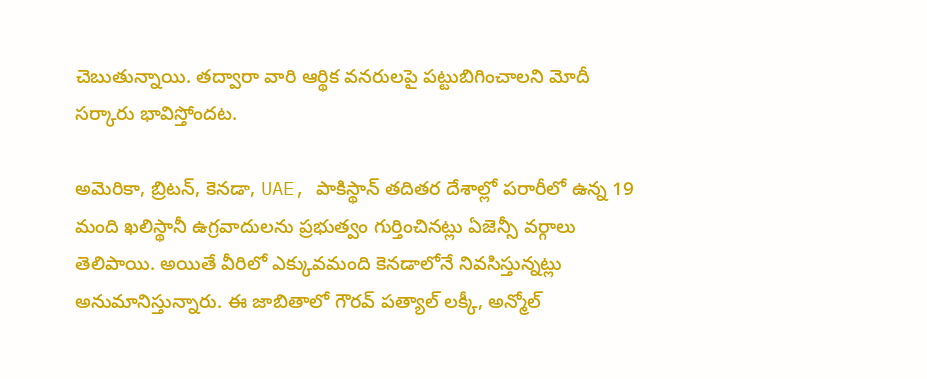చెబుతున్నాయి. తద్వారా వారి ఆర్థిక వనరులపై పట్టుబిగించాలని మోదీ సర్కారు భావిస్తోందట.

అమెరికా, బ్రిటన్‌, కెనడా, UAE, పాకిస్థాన్‌ తదితర దేశాల్లో పరారీలో ఉన్న 19 మంది ఖలిస్థానీ ఉగ్రవాదులను ప్రభుత్వం గుర్తించినట్లు ఏజెన్సీ వర్గాలు తెలిపాయి. అయితే వీరిలో ఎక్కువమంది కెనడాలోనే నివసిస్తున్నట్లు అనుమానిస్తున్నారు. ఈ జాబితాలో గౌరవ్ పత్యాల్ లక్కీ, అన్మోల్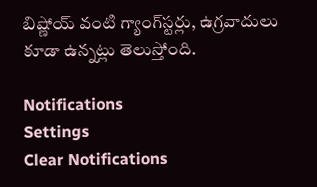బిష్ణోయ్ వంటి గ్యాంగ్‌స్టర్లు, ఉగ్రవాదులు కూడా ఉన్నట్లు తెలుస్తోంది.

Notifications
Settings
Clear Notifications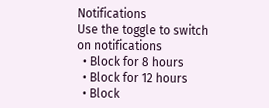Notifications
Use the toggle to switch on notifications
  • Block for 8 hours
  • Block for 12 hours
  • Block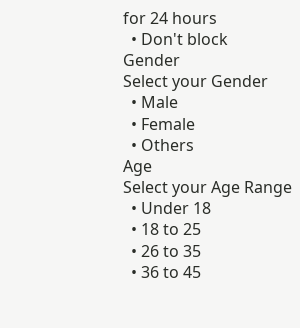for 24 hours
  • Don't block
Gender
Select your Gender
  • Male
  • Female
  • Others
Age
Select your Age Range
  • Under 18
  • 18 to 25
  • 26 to 35
  • 36 to 45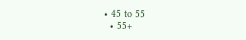• 45 to 55
  • 55+